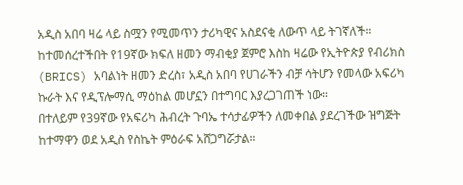አዲስ አበባ ዛሬ ላይ ስሟን የሚመጥን ታሪካዊና አስደናቂ ለውጥ ላይ ትገኛለች።
ከተመሰረተችበት የ19ኛው ክፍለ ዘመን ማብቂያ ጀምሮ እስከ ዛሬው የኢትዮጵያ የብሪክስ (BRICS) አባልነት ዘመን ድረስ፣ አዲስ አበባ የሀገራችን ብቻ ሳትሆን የመላው አፍሪካ ኩራት እና የዲፕሎማሲ ማዕከል መሆኗን በተግባር እያረጋገጠች ነው።
በተለይም የ39ኛው የአፍሪካ ሕብረት ጉባኤ ተሳታፊዎችን ለመቀበል ያደረገችው ዝግጅት ከተማዋን ወደ አዲስ የስኬት ምዕራፍ አሸጋግሯታል።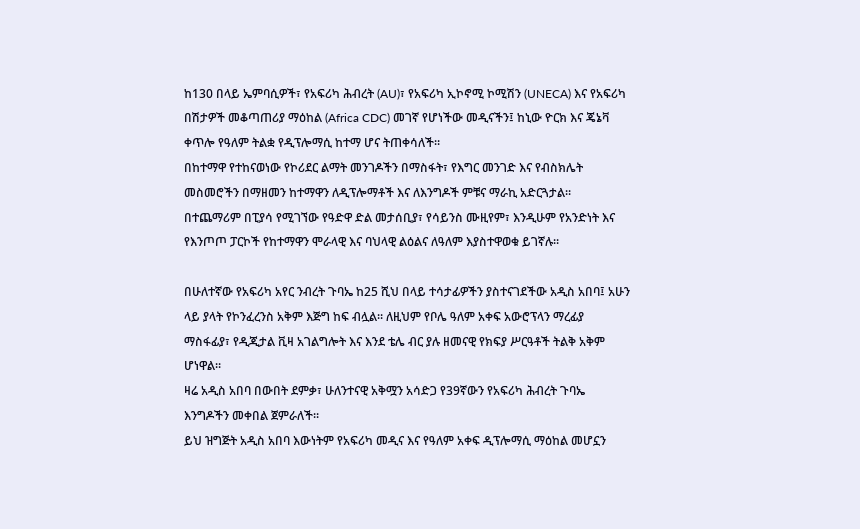ከ130 በላይ ኤምባሲዎች፣ የአፍሪካ ሕብረት (AU)፣ የአፍሪካ ኢኮኖሚ ኮሚሽን (UNECA) እና የአፍሪካ በሽታዎች መቆጣጠሪያ ማዕከል (Africa CDC) መገኛ የሆነችው መዲናችን፤ ከኒው ዮርክ እና ጄኔቫ ቀጥሎ የዓለም ትልቋ የዲፕሎማሲ ከተማ ሆና ትጠቀሳለች።
በከተማዋ የተከናወነው የኮሪደር ልማት መንገዶችን በማስፋት፣ የእግር መንገድ እና የብስክሌት መስመሮችን በማዘመን ከተማዋን ለዲፕሎማቶች እና ለእንግዶች ምቹና ማራኪ አድርጓታል።
በተጨማሪም በፒያሳ የሚገኘው የዓድዋ ድል መታሰቢያ፣ የሳይንስ ሙዚየም፣ እንዲሁም የአንድነት እና የእንጦጦ ፓርኮች የከተማዋን ሞራላዊ እና ባህላዊ ልዕልና ለዓለም እያስተዋወቁ ይገኛሉ።

በሁለተኛው የአፍሪካ አየር ንብረት ጉባኤ ከ25 ሺህ በላይ ተሳታፊዎችን ያስተናገደችው አዲስ አበባ፤ አሁን ላይ ያላት የኮንፈረንስ አቅም እጅግ ከፍ ብሏል። ለዚህም የቦሌ ዓለም አቀፍ አውሮፕላን ማረፊያ ማስፋፊያ፣ የዲጂታል ቪዛ አገልግሎት እና እንደ ቴሌ ብር ያሉ ዘመናዊ የክፍያ ሥርዓቶች ትልቅ አቅም ሆነዋል።
ዛሬ አዲስ አበባ በውበት ደምቃ፣ ሁለንተናዊ አቅሟን አሳድጋ የ39ኛውን የአፍሪካ ሕብረት ጉባኤ እንግዶችን መቀበል ጀምራለች።
ይህ ዝግጅት አዲስ አበባ እውነትም የአፍሪካ መዲና እና የዓለም አቀፍ ዲፕሎማሲ ማዕከል መሆኗን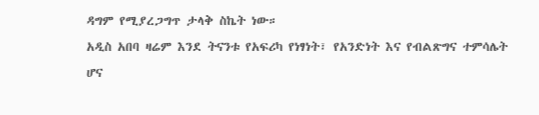ዳግም የሚያረጋግጥ ታላቅ ስኬት ነው።
አዲስ አበባ ዛሬም እንደ ትናንቱ የአፍሪካ የነፃነት፣ የአንድነት እና የብልጽግና ተምሳሌት ሆና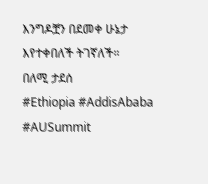እንግዶቿን በደመቀ ሁኔታ እየተቀበለች ትገኛለች።
በለሚ ታደሰ
#Ethiopia #AddisAbaba #AUSummit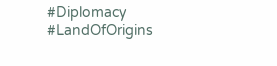#Diplomacy #LandOfOrigins